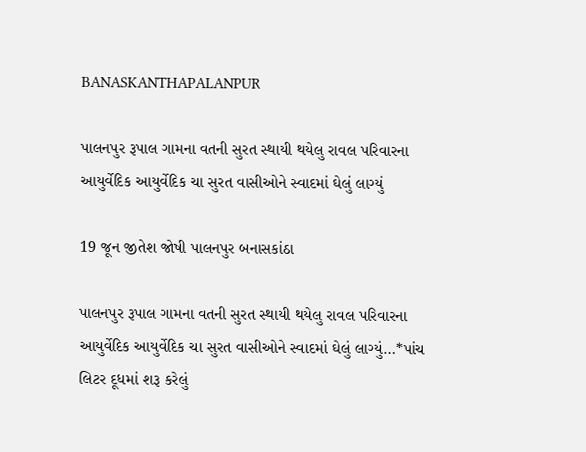BANASKANTHAPALANPUR

પાલનપુર રૂપાલ ગામના વતની સુરત સ્થાયી થયેલુ રાવલ પરિવારના આયુર્વેદિક આયુર્વેદિક ચા સુરત વાસીઓને સ્વાદમાં ઘેલું લાગ્યું

19 જૂન જીતેશ જોષી પાલનપુર બનાસકાંઠા

પાલનપુર રૂપાલ ગામના વતની સુરત સ્થાયી થયેલુ રાવલ પરિવારના આયુર્વેદિક આયુર્વેદિક ચા સુરત વાસીઓને સ્વાદમાં ઘેલું લાગ્યું…*પાંચ લિટર દૂધમાં શરૂ કરેલું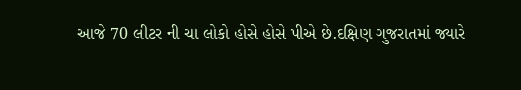આજે 70 લીટર ની ચા લોકો હોસે હોસે પીએ છે.દક્ષિણ ગુજરાતમાં જ્યારે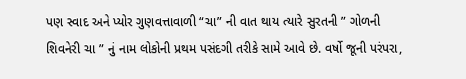પણ સ્વાદ અને પ્યોર ગુણવત્તાવાળી “ચા” ની વાત થાય ત્યારે સુરતની ” ગોળની શિવનેરી ચા ” નું નામ લોકોની પ્રથમ પસંદગી તરીકે સામે આવે છે. વર્ષો જૂની પરંપરા,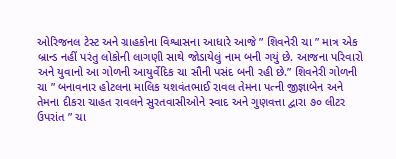ઓરિજનલ ટેસ્ટ અને ગ્રાહકોના વિશ્વાસના આધારે આજે ” શિવનેરી ચા ” માત્ર એક બ્રાન્ડ નહીં પરંતુ લોકોની લાગણી સાથે જોડાયેલું નામ બની ગયું છે. આજના પરિવારો અને યુવાનો આ ગોળની આયુર્વેદિક ચા સૌની પસંદ બની રહી છે.” શિવનેરી ગોળની ચા ” બનાવનાર હોટલના માલિક યશવંતભાઈ રાવલ તેમના પત્ની જીજ્ઞાબેન અને તેમના દીકરા ચાહત રાવલને સુરતવાસીઓને સ્વાદ અને ગુણવત્તા દ્વારા ૭૦ લીટર ઉપરાંત ” ચા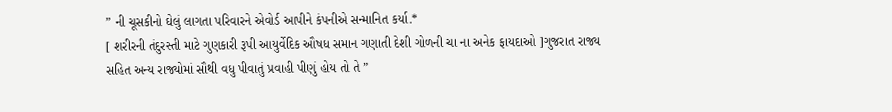” ની ચૂસકીનો ઘેલું લાગતા પરિવારને એવોર્ડ આપીને કંપનીએ સન્માનિત કર્યા.*
[ શરીરની તંદુરસ્તી માટે ગુણકારી રૂપી આયુર્વેદિક ઔષધ સમાન ગણાતી દેશી ગોળની ચા ના અનેક ફાયદાઓ ]ગુજરાત રાજ્ય સહિત અન્ય રાજ્યોમાં સૌથી વધુ પીવાતું પ્રવાહી પીણું હોય તો તે ”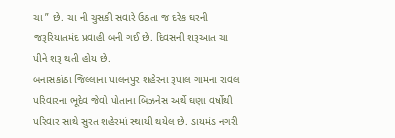ચા ” છે. ચા ની ચુસકી સવારે ઉઠતા જ દરેક ઘરની જરૂરિયાતમંદ પ્રવાહી બની ગઈ છે. દિવસની શરૂઆત ચા પીને શરૂ થતી હોય છે.
બનાસકાંઠા જિલ્લાના પાલનપુર શહેરના રૂપાલ ગામના રાવલ પરિવારના ભૂદેવ જેવો પોતાના બિઝનેસ અર્થે ઘણા વર્ષોથી પરિવાર સાથે સુરત શહેરમાં સ્થાયી થયેલ છે. ડાયમંડ નગરી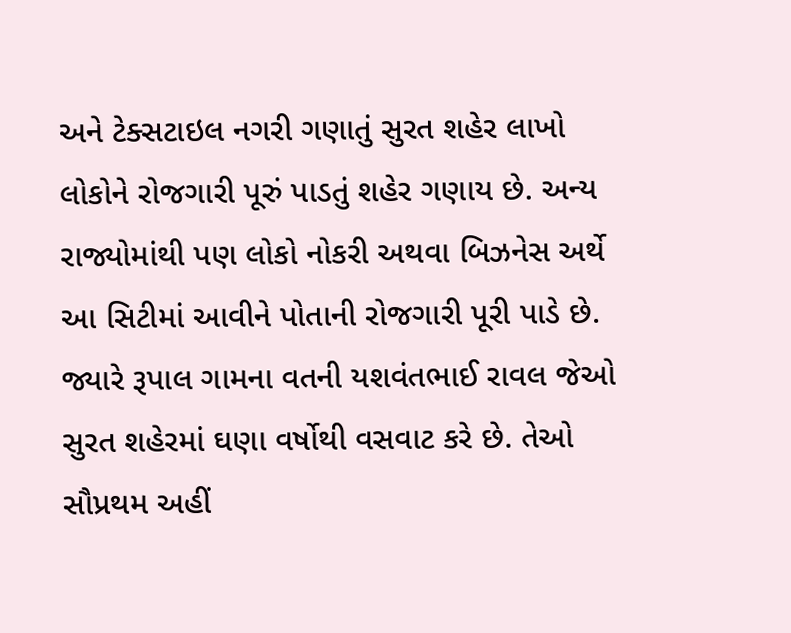અને ટેક્સટાઇલ નગરી ગણાતું સુરત શહેર લાખો લોકોને રોજગારી પૂરું પાડતું શહેર ગણાય છે. અન્ય રાજ્યોમાંથી પણ લોકો નોકરી અથવા બિઝનેસ અર્થે આ સિટીમાં આવીને પોતાની રોજગારી પૂરી પાડે છે. જ્યારે રૂપાલ ગામના વતની યશવંતભાઈ રાવલ જેઓ સુરત શહેરમાં ઘણા વર્ષોથી વસવાટ કરે છે. તેઓ સૌપ્રથમ અહીં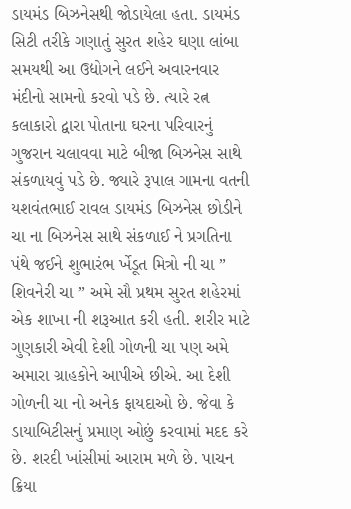ડાયમંડ બિઝનેસથી જોડાયેલા હતા. ડાયમંડ સિટી તરીકે ગણાતું સુરત શહેર ઘણા લાંબા સમયથી આ ઉદ્યોગને લઈને અવારનવાર મંદીનો સામનો કરવો પડે છે. ત્યારે રત્ન કલાકારો દ્વારા પોતાના ઘરના પરિવારનું ગુજરાન ચલાવવા માટે બીજા બિઝનેસ સાથે સંકળાયવું પડે છે. જ્યારે રૂપાલ ગામના વતની યશવંતભાઈ રાવલ ડાયમંડ બિઝનેસ છોડીને ચા ના બિઝનેસ સાથે સંકળાઈ ને પ્રગતિના પંથે જઈને શુભારંભ ર્ખેડૂત મિત્રો ની ચા ” શિવનેરી ચા ” અમે સૌ પ્રથમ સુરત શહેરમાં એક શાખા ની શરૂઆત કરી હતી. શરીર માટે ગુણકારી એવી દેશી ગોળની ચા પણ અમે અમારા ગ્રાહકોને આપીએ છીએ. આ દેશી ગોળની ચા નો અનેક ફાયદાઓ છે. જેવા કે ડાયાબિટીસનું પ્રમાણ ઓછું કરવામાં મદદ કરે છે. શરદી ખાંસીમાં આરામ મળે છે. પાચન ક્રિયા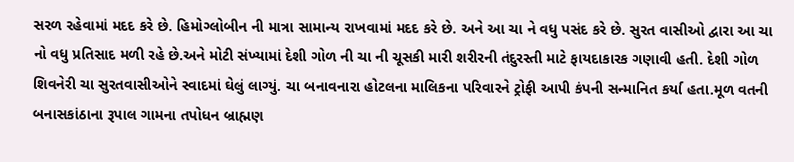સરળ રહેવામાં મદદ કરે છે. હિમોગ્લોબીન ની માત્રા સામાન્ય રાખવામાં મદદ કરે છે. અને આ ચા ને વધુ પસંદ કરે છે. સુરત વાસીઓ દ્વારા આ ચા નો વધુ પ્રતિસાદ મળી રહે છે.અને મોટી સંખ્યામાં દેશી ગોળ ની ચા ની ચૂસકી મારી શરીરની તંદુરસ્તી માટે ફાયદાકારક ગણાવી હતી. દેશી ગોળ શિવનેરી ચા સુરતવાસીઓને સ્વાદમાં ઘેલું લાગ્યું. ચા બનાવનારા હોટલના માલિકના પરિવારને ટ્રોફી આપી કંપની સન્માનિત કર્યા હતા.મૂળ વતની બનાસકાંઠાના રૂપાલ ગામના તપોધન બ્રાહ્મણ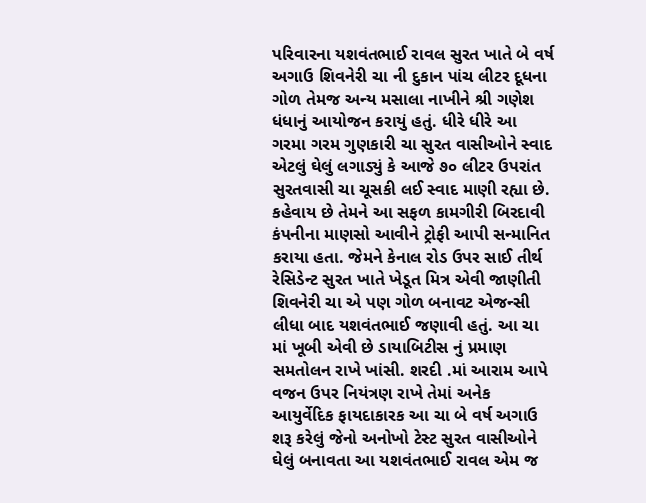પરિવારના યશવંતભાઈ રાવલ સુરત ખાતે બે વર્ષ અગાઉ શિવનેરી ચા ની દુકાન પાંચ લીટર દૂધના ગોળ તેમજ અન્ય મસાલા નાખીને શ્રી ગણેશ ધંધાનું આયોજન કરાયું હતું. ધીરે ધીરે આ ગરમા ગરમ ગુણકારી ચા સુરત વાસીઓને સ્વાદ એટલું ઘેલું લગાડ્યું કે આજે ૭૦ લીટર ઉપરાંત સુરતવાસી ચા ચૂસકી લઈ સ્વાદ માણી રહ્યા છે. કહેવાય છે તેમને આ સફળ કામગીરી બિરદાવી કંપનીના માણસો આવીને ટ્રોફી આપી સન્માનિત કરાયા હતા. જેમને કેનાલ રોડ ઉપર સાઈ તીર્થ રેસિડેન્ટ સુરત ખાતે ખેડૂત મિત્ર એવી જાણીતી શિવનેરી ચા એ પણ ગોળ બનાવટ એજન્સી લીધા બાદ યશવંતભાઈ જણાવી હતું. આ ચા માં ખૂબી એવી છે ડાયાબિટીસ નું પ્રમાણ સમતોલન રાખે ખાંસી. શરદી .માં આરામ આપે વજન ઉપર નિયંત્રણ રાખે તેમાં અનેક આયુર્વેદિક ફાયદાકારક આ ચા બે વર્ષ અગાઉ શરૂ કરેલું જેનો અનોખો ટેસ્ટ સુરત વાસીઓને ઘેલું બનાવતા આ યશવંતભાઈ રાવલ એમ જ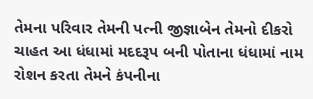તેમના પરિવાર તેમની પત્ની જીજ્ઞાબેન તેમનો દીકરો ચાહત આ ધંધામાં મદદરૂપ બની પોતાના ધંધામાં નામ રોશન કરતા તેમને કંપનીના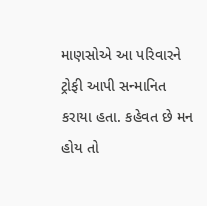માણસોએ આ પરિવારને ટ્રોફી આપી સન્માનિત કરાયા હતા. કહેવત છે મન હોય તો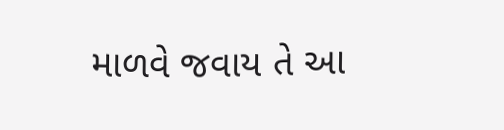માળવે જવાય તે આ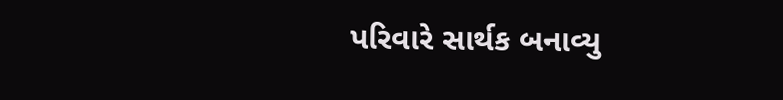પરિવારે સાર્થક બનાવ્યુ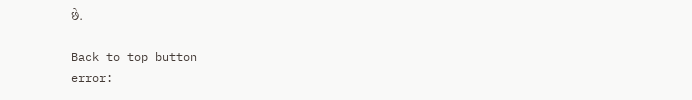છે.

Back to top button
error: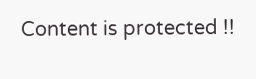Content is protected !!